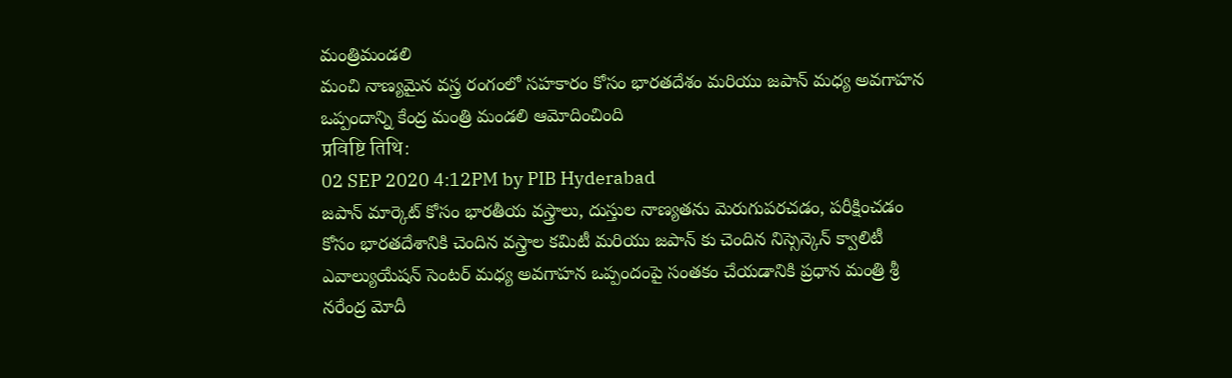మంత్రిమండలి
మంచి నాణ్యమైన వస్త్ర రంగంలో సహకారం కోసం భారతదేశం మరియు జపాన్ మధ్య అవగాహన ఒప్పందాన్ని కేంద్ర మంత్రి మండలి ఆమోదించింది
प्रविष्टि तिथि:
02 SEP 2020 4:12PM by PIB Hyderabad
జపాన్ మార్కెట్ కోసం భారతీయ వస్త్రాలు, దుస్తుల నాణ్యతను మెరుగుపరచడం, పరీక్షించడం కోసం భారతదేశానికి చెందిన వస్త్రాల కమిటీ మరియు జపాన్ కు చెందిన నిస్సెన్కెన్ క్వాలిటీ ఎవాల్యుయేషన్ సెంటర్ మధ్య అవగాహన ఒప్పందంపై సంతకం చేయడానికి ప్రధాన మంత్రి శ్రీ నరేంద్ర మోదీ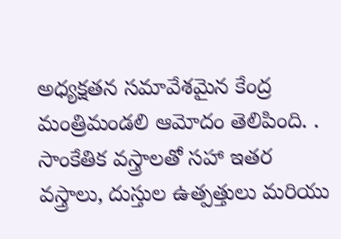అధ్యక్షతన సమావేశమైన కేంద్ర మంత్రిమండలి ఆమోదం తెలిపింది. .
సాంకేతిక వస్త్రాలతో సహా ఇతర వస్త్రాలు, దుస్తుల ఉత్పత్తులు మరియు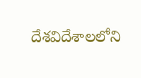దేశవిదేశాలలోని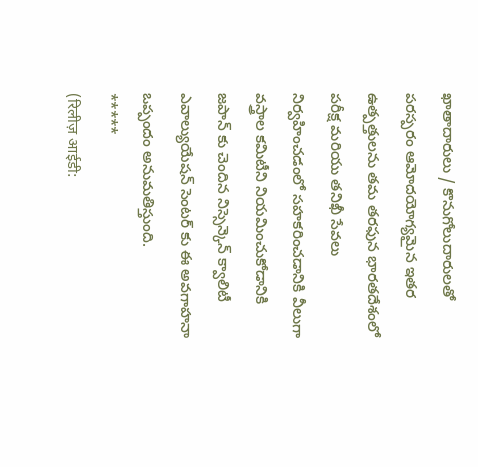ఖాతాదారులు / కొనుగోలుదారులతో పరస్పరం ఆమోదయోగ్యమైన ఇతర ఉత్పత్తులను తమ తరఫున భారతదేశంలో పరీక్ష మరియు తనిఖీ సేవలు నిర్వహించడంలో సహకరించడానికి వీలుగా వస్త్రాల కమిటీని నియమించుకోడానికి జపాన్ కు చెందిన నిస్సెన్కెన్ క్వాలిటీ ఎవాల్యుయేషన్ సెంటర్ కు ఈ అవగాహనా ఒప్పందం అనుమతిస్తుంది.
*****
(रिलीज़ आईडी: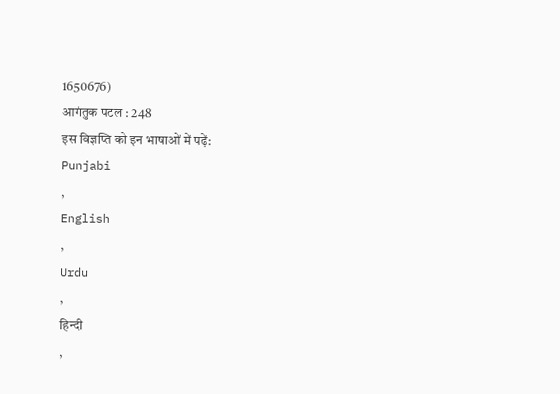1650676)
आगंतुक पटल : 248
इस विज्ञप्ति को इन भाषाओं में पढ़ें:
Punjabi
,
English
,
Urdu
,
हिन्दी
,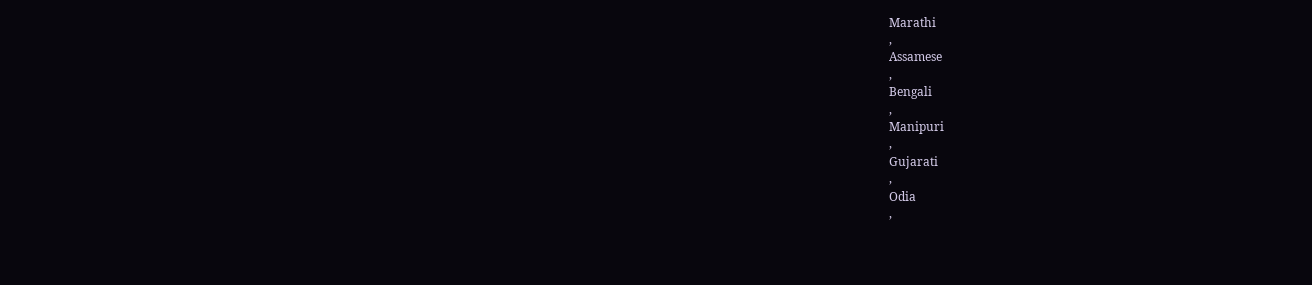Marathi
,
Assamese
,
Bengali
,
Manipuri
,
Gujarati
,
Odia
,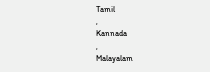Tamil
,
Kannada
,
Malayalam